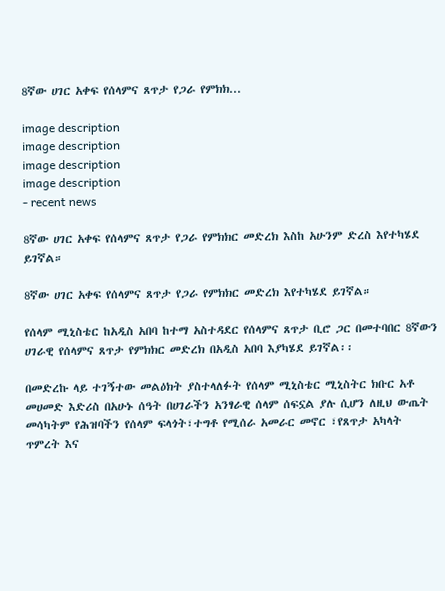8ኛው ሀገር አቀፍ የሰላምና ጸጥታ የጋራ የምክክ...

image description
image description
image description
image description
- recent news

8ኛው ሀገር አቀፍ የሰላምና ጸጥታ የጋራ የምክክር መድረክ እስከ አሁንም ድረስ እየተካሄደ ይገኛል።

8ኛው ሀገር አቀፍ የሰላምና ጸጥታ የጋራ የምክክር መድረክ እየተካሄደ ይገኛል።

የሰላም ሚኒስቴር ከአዲስ አበባ ከተማ አስተዳደር የሰላምና ጸጥታ ቢሮ ጋር በመተባበር 8ኛውን ሀገራዊ የሰላምና ጸጥታ የምክክር መድረክ በአዲስ አበባ እያካሄደ ይገኛል፡፡

በመድረኩ ላይ ተገኝተው መልዕክት ያስተላለፉት የሰላም ሚኒስቴር ሚኒስትር ክቡር አቶ መሀመድ እድሪስ በአሁኑ ሰዓት በሀገራችን አንፃራዊ ሰላም ሰፍኗል ያሉ ሲሆን ለዚህ ውጤት መሳካትም የሕዝባችን የሰላም ፍላጎት፣ተግቶ የሚሰራ አመራር መኖር ፣የጸጥታ አካላት ጥምረት እና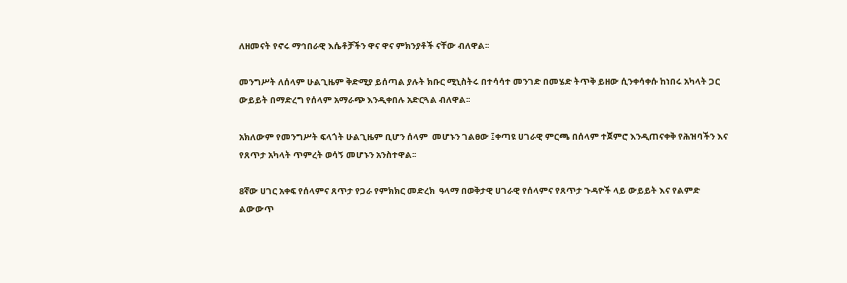ለዘመናት የኖሩ ማኅበራዊ እሴቶቻችን ዋና ዋና ምክንያቶች ናቸው ብለዋል፡፡

መንግሥት ለሰላም ሁልጊዜም ቅድሚያ ይሰጣል ያሉት ክቡር ሚኒስትሩ በተሳሳተ መንገድ በመሄድ ትጥቅ ይዘው ሲንቀሳቀሱ ከነበሩ አካላት ጋር ውይይት በማድረግ የሰላም አማራጭ እንዲቀበሉ አድርጓል ብለዋል፡፡

አክለውም የመንግሥት ፍላጎት ሁልጊዜም ቢሆን ሰላም  መሆኑን ገልፀው ፤ቀጣዩ ሀገራዊ ምርጫ በሰላም ተጀምሮ እንዲጠናቀቅ የሕዝባችን እና የጸጥታ አካላት ጥምረት ወሳኝ መሆኑን አንስተዋል፡፡

8ኛው ሀገር አቀፍ የሰላምና ጸጥታ የጋራ የምክክር መድረክ  ዓላማ በወቅታዊ ሀገራዊ የሰላምና የጸጥታ ጉዳዮች ላይ ውይይት እና የልምድ ልውውጥ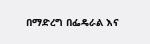በማድረግ በፌዴራል እና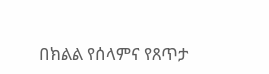በክልል የሰላምና የጸጥታ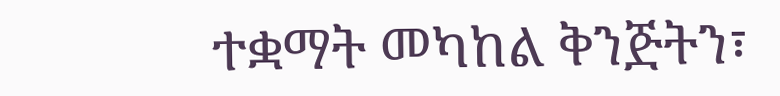ተቋማት መካከል ቅንጅትን፣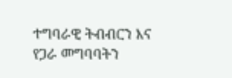ተግባራዊ ትብብርን እና የጋራ መግባባትን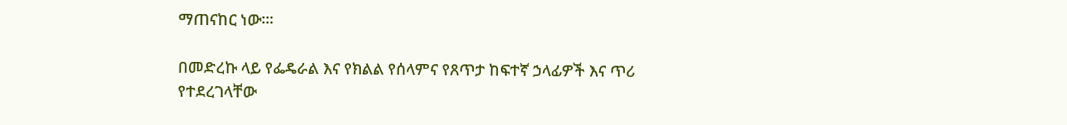ማጠናከር ነው፡፡፡

በመድረኩ ላይ የፌዴራል እና የክልል የሰላምና የጸጥታ ከፍተኛ ኃላፊዎች እና ጥሪ የተደረገላቸው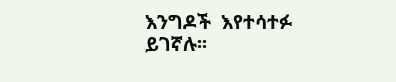እንግዶች  እየተሳተፉ ይገኛሉ፡፡